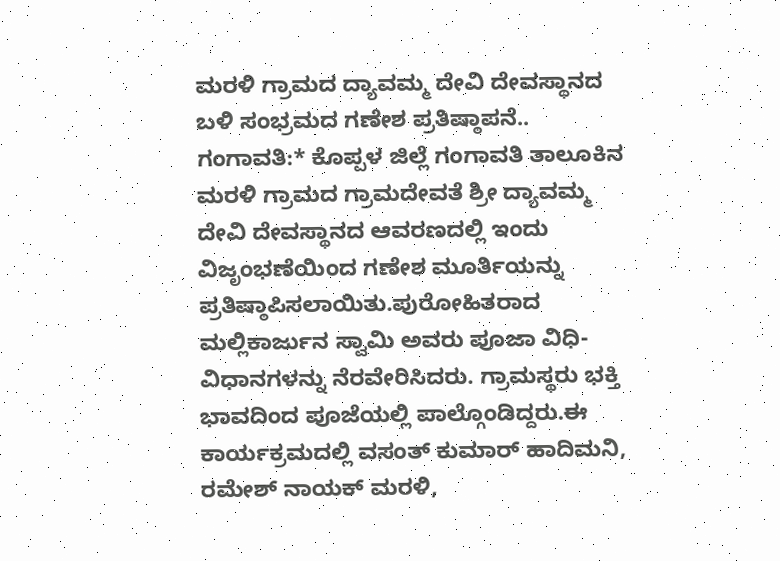ಮರಳಿ ಗ್ರಾಮದ ದ್ಯಾವಮ್ಮ ದೇವಿ ದೇವಸ್ಥಾನದ ಬಳಿ ಸಂಭ್ರಮದ ಗಣೇಶ ಪ್ರತಿಷ್ಠಾಪನೆ..
ಗಂಗಾವತಿ:* ಕೊಪ್ಪಳ ಜಿಲ್ಲೆ ಗಂಗಾವತಿ ತಾಲೂಕಿನ ಮರಳಿ ಗ್ರಾಮದ ಗ್ರಾಮದೇವತೆ ಶ್ರೀ ದ್ಯಾವಮ್ಮ ದೇವಿ ದೇವಸ್ಥಾನದ ಆವರಣದಲ್ಲಿ ಇಂದು ವಿಜೃಂಭಣೆಯಿಂದ ಗಣೇಶ ಮೂರ್ತಿಯನ್ನು ಪ್ರತಿಷ್ಠಾಪಿಸಲಾಯಿತು.ಪುರೋಹಿತರಾದ ಮಲ್ಲಿಕಾರ್ಜುನ ಸ್ವಾಮಿ ಅವರು ಪೂಜಾ ವಿಧಿ-ವಿಧಾನಗಳನ್ನು ನೆರವೇರಿಸಿದರು. ಗ್ರಾಮಸ್ಥರು ಭಕ್ತಿ ಭಾವದಿಂದ ಪೂಜೆಯಲ್ಲಿ ಪಾಲ್ಗೊಂಡಿದ್ದರು.ಈ ಕಾರ್ಯಕ್ರಮದಲ್ಲಿ ವಸಂತ್ ಕುಮಾರ್ ಹಾದಿಮನಿ, ರಮೇಶ್ ನಾಯಕ್ ಮರಳಿ,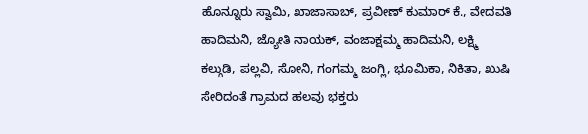ಹೊನ್ನೂರು ಸ್ವಾಮಿ, ಖಾಜಾಸಾಬ್, ಪ್ರವೀಣ್ ಕುಮಾರ್ ಕೆ., ವೇದವತಿ ಹಾದಿಮನಿ, ಜ್ಯೋತಿ ನಾಯಕ್, ವಂಜಾಕ್ಷಮ್ಮ ಹಾದಿಮನಿ, ಲಕ್ಷ್ಮಿ ಕಲ್ಗುಡಿ, ಪಲ್ಲವಿ, ಸೋನಿ, ಗಂಗಮ್ಮ ಜಂಗ್ಲಿ, ಭೂಮಿಕಾ, ನಿಕಿತಾ, ಖುಷಿ ಸೇರಿದಂತೆ ಗ್ರಾಮದ ಹಲವು ಭಕ್ತರು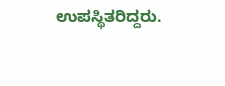ಉಪಸ್ಥಿತರಿದ್ದರು.